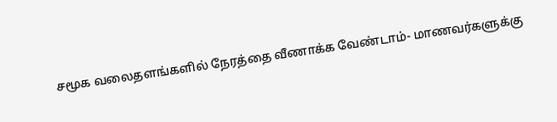சமூக வலைதளங்களில் நேரத்தை வீணாக்க வேண்டாம்- மாணவர்களுக்கு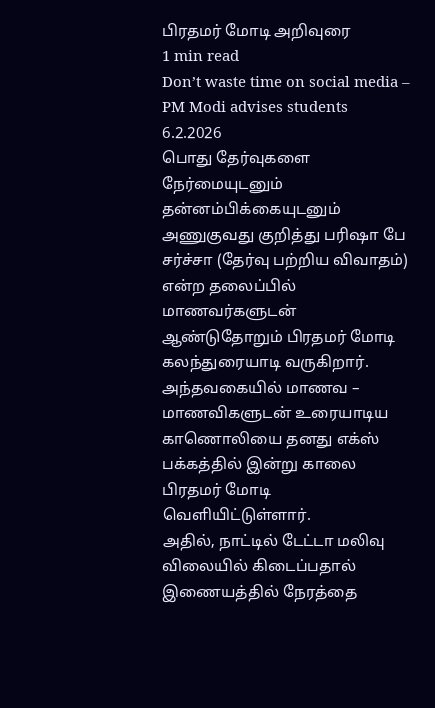பிரதமர் மோடி அறிவுரை
1 min read
Don’t waste time on social media – PM Modi advises students
6.2.2026
பொது தேர்வுகளை நேர்மையுடனும் தன்னம்பிக்கையுடனும் அணுகுவது குறித்து பரிஷா பே சர்ச்சா (தேர்வு பற்றிய விவாதம்) என்ற தலைப்பில் மாணவர்களுடன் ஆண்டுதோறும் பிரதமர் மோடி கலந்துரையாடி வருகிறார். அந்தவகையில் மாணவ – மாணவிகளுடன் உரையாடிய காணொலியை தனது எக்ஸ் பக்கத்தில் இன்று காலை பிரதமர் மோடி வெளியிட்டுள்ளார்.
அதில், நாட்டில் டேட்டா மலிவு விலையில் கிடைப்பதால் இணையத்தில் நேரத்தை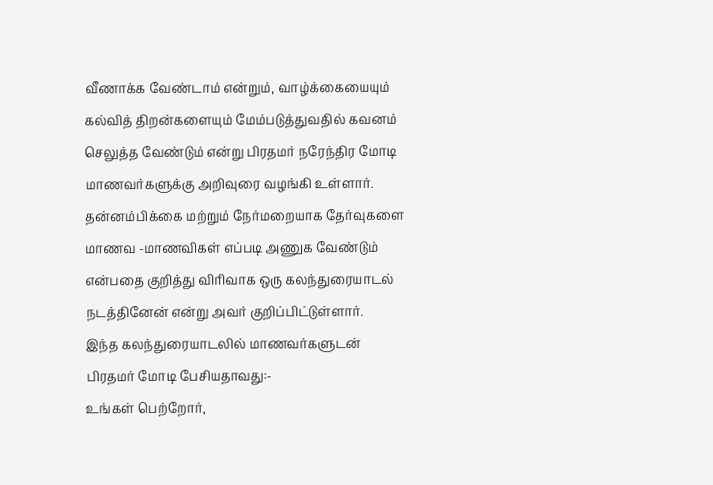வீணாக்க வேண்டாம் என்றும், வாழ்க்கையையும் கல்வித் திறன்களையும் மேம்படுத்துவதில் கவனம் செலுத்த வேண்டும் என்று பிரதமர் நரேந்திர மோடி மாணவர்களுக்கு அறிவுரை வழங்கி உள்ளார்.
தன்னம்பிக்கை மற்றும் நேர்மறையாக தேர்வுகளை மாணவ -மாணவிகள் எப்படி அணுக வேண்டும் என்பதை குறித்து விரிவாக ஒரு கலந்துரையாடல் நடத்தினேன் என்று அவர் குறிப்பிட்டுள்ளார்.
இந்த கலந்துரையாடலில் மாணவர்களுடன் பிரதமர் மோடி பேசியதாவது:-
உங்கள் பெற்றோர்,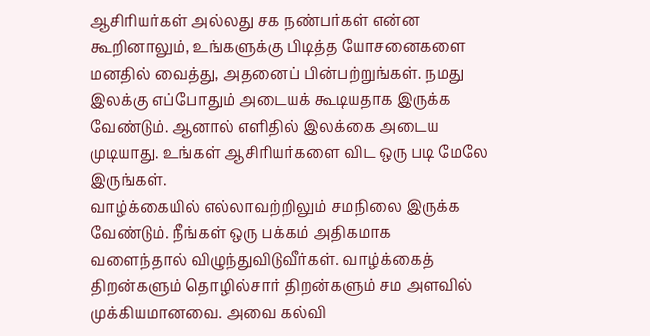ஆசிரியர்கள் அல்லது சக நண்பர்கள் என்ன கூறினாலும், உங்களுக்கு பிடித்த யோசனைகளை மனதில் வைத்து, அதனைப் பின்பற்றுங்கள். நமது இலக்கு எப்போதும் அடையக் கூடியதாக இருக்க வேண்டும். ஆனால் எளிதில் இலக்கை அடைய முடியாது. உங்கள் ஆசிரியர்களை விட ஒரு படி மேலே இருங்கள்.
வாழ்க்கையில் எல்லாவற்றிலும் சமநிலை இருக்க வேண்டும். நீங்கள் ஒரு பக்கம் அதிகமாக வளைந்தால் விழுந்துவிடுவீர்கள். வாழ்க்கைத் திறன்களும் தொழில்சார் திறன்களும் சம அளவில் முக்கியமானவை. அவை கல்வி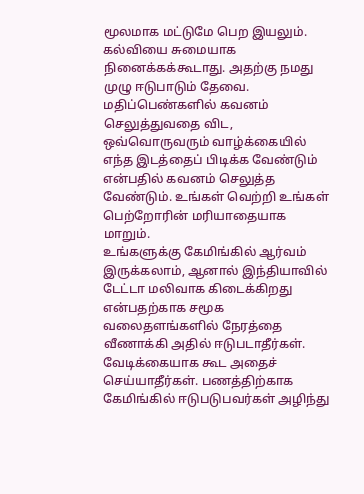மூலமாக மட்டுமே பெற இயலும்.
கல்வியை சுமையாக நினைக்கக்கூடாது. அதற்கு நமது முழு ஈடுபாடும் தேவை. மதிப்பெண்களில் கவனம் செலுத்துவதை விட, ஒவ்வொருவரும் வாழ்க்கையில் எந்த இடத்தைப் பிடிக்க வேண்டும் என்பதில் கவனம் செலுத்த வேண்டும். உங்கள் வெற்றி உங்கள் பெற்றோரின் மரியாதையாக மாறும்.
உங்களுக்கு கேமிங்கில் ஆர்வம் இருக்கலாம், ஆனால் இந்தியாவில் டேட்டா மலிவாக கிடைக்கிறது என்பதற்காக சமூக வலைதளங்களில் நேரத்தை வீணாக்கி அதில் ஈடுபடாதீர்கள். வேடிக்கையாக கூட அதைச் செய்யாதீர்கள். பணத்திற்காக கேமிங்கில் ஈடுபடுபவர்கள் அழிந்து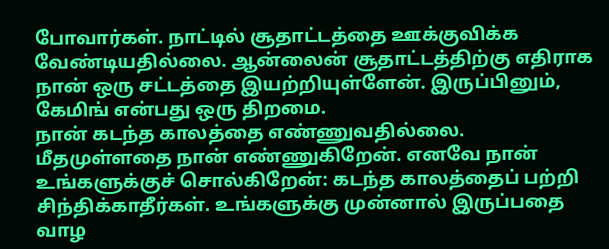போவார்கள். நாட்டில் சூதாட்டத்தை ஊக்குவிக்க வேண்டியதில்லை. ஆன்லைன் சூதாட்டத்திற்கு எதிராக நான் ஒரு சட்டத்தை இயற்றியுள்ளேன். இருப்பினும், கேமிங் என்பது ஒரு திறமை.
நான் கடந்த காலத்தை எண்ணுவதில்லை. மீதமுள்ளதை நான் எண்ணுகிறேன். எனவே நான் உங்களுக்குச் சொல்கிறேன்: கடந்த காலத்தைப் பற்றி சிந்திக்காதீர்கள். உங்களுக்கு முன்னால் இருப்பதை வாழ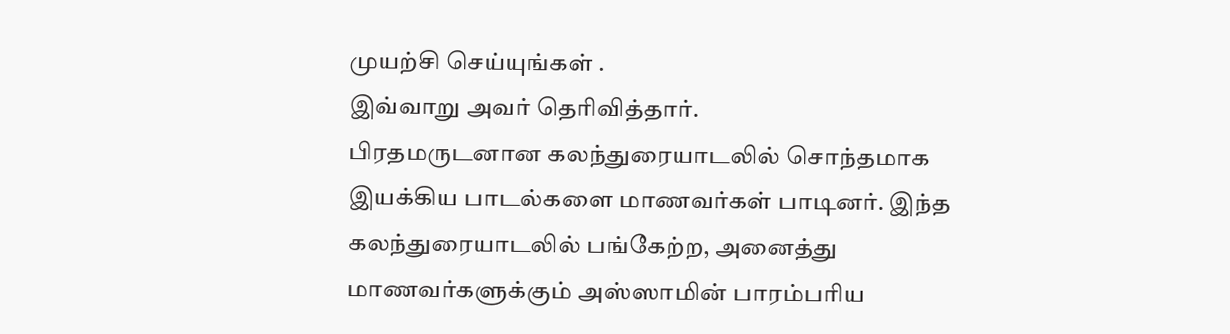முயற்சி செய்யுங்கள் .
இவ்வாறு அவர் தெரிவித்தார்.
பிரதமருடனான கலந்துரையாடலில் சொந்தமாக இயக்கிய பாடல்களை மாணவர்கள் பாடினர். இந்த கலந்துரையாடலில் பங்கேற்ற, அனைத்து மாணவர்களுக்கும் அஸ்ஸாமின் பாரம்பரிய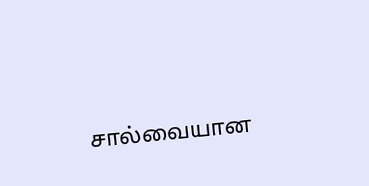சால்வையான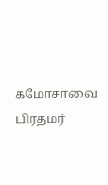கமோசாவை பிரதமர்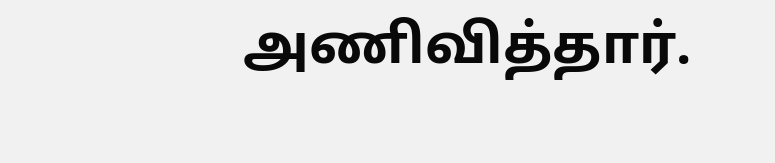அணிவித்தார்.